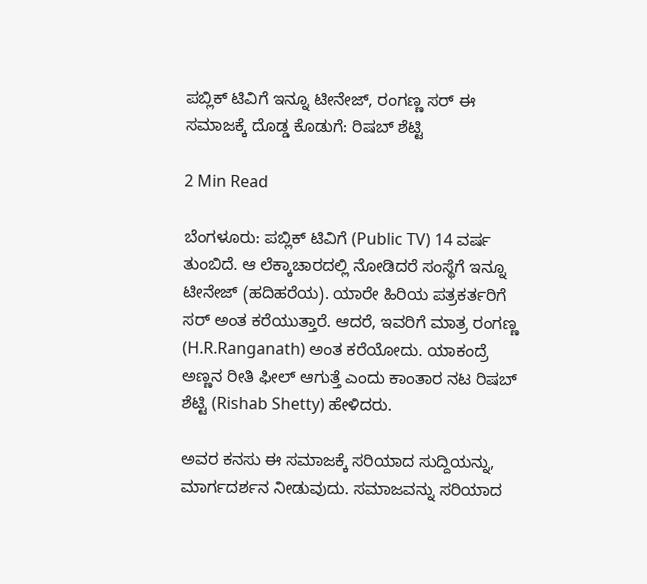ಪಬ್ಲಿಕ್‌ ಟಿವಿಗೆ ಇನ್ನೂ ಟೀನೇಜ್‌, ರಂಗಣ್ಣ ಸರ್‌ ಈ ಸಮಾಜಕ್ಕೆ ದೊಡ್ಡ ಕೊಡುಗೆ: ರಿಷಬ್‌ ಶೆಟ್ಟಿ

2 Min Read

ಬೆಂಗಳೂರು: ಪಬ್ಲಿಕ್‌ ಟಿವಿಗೆ (Public TV) 14 ವರ್ಷ ತುಂಬಿದೆ. ಆ ಲೆಕ್ಕಾಚಾರದಲ್ಲಿ ನೋಡಿದರೆ ಸಂಸ್ಥೆಗೆ ಇನ್ನೂ ಟೀನೇಜ್‌ (ಹದಿಹರೆಯ). ಯಾರೇ ಹಿರಿಯ ಪತ್ರಕರ್ತರಿಗೆ ಸರ್‌ ಅಂತ ಕರೆಯುತ್ತಾರೆ. ಆದರೆ, ಇವರಿಗೆ ಮಾತ್ರ ರಂಗಣ್ಣ (H.R.Ranganath) ಅಂತ ಕರೆಯೋದು. ಯಾಕಂದ್ರೆ ಅಣ್ಣನ ರೀತಿ ಫೀಲ್‌ ಆಗುತ್ತೆ ಎಂದು ಕಾಂತಾರ ನಟ ರಿಷಬ್‌ ಶೆಟ್ಟಿ (Rishab Shetty) ಹೇಳಿದರು.

ಅವರ ಕನಸು ಈ ಸಮಾಜಕ್ಕೆ ಸರಿಯಾದ ಸುದ್ದಿಯನ್ನು, ಮಾರ್ಗದರ್ಶನ ನೀಡುವುದು. ಸಮಾಜವನ್ನು ಸರಿಯಾದ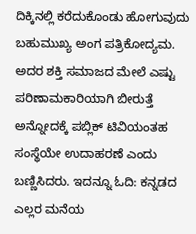ದಿಕ್ಕಿನಲ್ಲಿ ಕರೆದುಕೊಂಡು ಹೋಗುವುದು ಬಹುಮುಖ್ಯ ಅಂಗ ಪತ್ರಿಕೋದ್ಯಮ. ಅದರ ಶಕ್ತಿ ಸಮಾಜದ ಮೇಲೆ ಎಷ್ಟು ಪರಿಣಾಮಕಾರಿಯಾಗಿ ಬೀರುತ್ತೆ ಅನ್ನೋದಕ್ಕೆ ಪಬ್ಲಿಕ್‌ ಟಿವಿಯಂತಹ ಸಂಸ್ಥೆಯೇ ಉದಾಹರಣೆ ಎಂದು ಬಣ್ಣಿಸಿದರು. ಇದನ್ನೂ ಓದಿ: ಕನ್ನಡದ ಎಲ್ಲರ ಮನೆಯ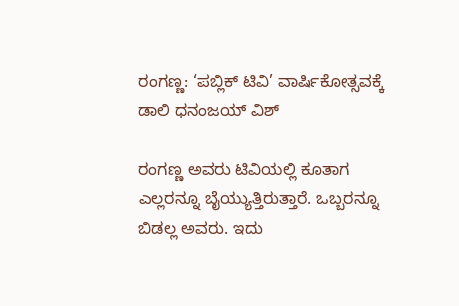ರಂಗಣ್ಣ: ‘ಪಬ್ಲಿಕ್‌ ಟಿವಿ’ ವಾರ್ಷಿಕೋತ್ಸವಕ್ಕೆ ಡಾಲಿ ಧನಂಜಯ್‌ ವಿಶ್‌

ರಂಗಣ್ಣ ಅವರು ಟಿವಿಯಲ್ಲಿ ಕೂತಾಗ ಎಲ್ಲರನ್ನೂ ಬೈಯ್ಯುತ್ತಿರುತ್ತಾರೆ. ಒಬ್ಬರನ್ನೂ ಬಿಡಲ್ಲ ಅವರು. ಇದು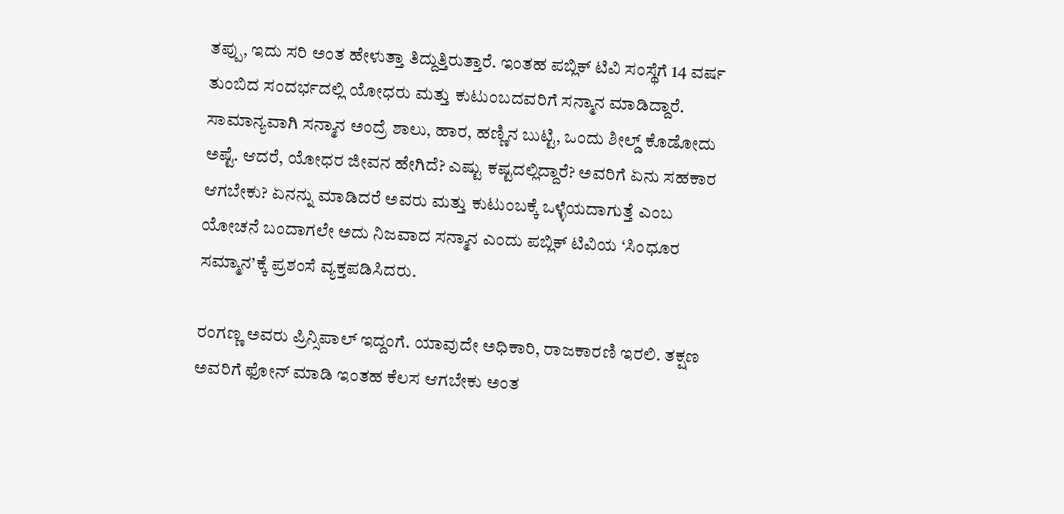ತಪ್ಪು, ಇದು ಸರಿ ಅಂತ ಹೇಳುತ್ತಾ ತಿದ್ದುತ್ತಿರುತ್ತಾರೆ. ಇಂತಹ ಪಬ್ಲಿಕ್‌ ಟಿವಿ ಸಂಸ್ಥೆಗೆ 14 ವರ್ಷ ತುಂಬಿದ ಸಂದರ್ಭದಲ್ಲಿ ಯೋಧರು ಮತ್ತು ಕುಟುಂಬದವರಿಗೆ ಸನ್ಮಾನ ಮಾಡಿದ್ದಾರೆ. ಸಾಮಾನ್ಯವಾಗಿ ಸನ್ಮಾನ ಅಂದ್ರೆ ಶಾಲು, ಹಾರ, ಹಣ್ಣಿನ ಬುಟ್ಟಿ, ಒಂದು ಶೀಲ್ಡ್‌ ಕೊಡೋದು ಅಷ್ಟೆ. ಆದರೆ, ಯೋಧರ ಜೀವನ ಹೇಗಿದೆ? ಎಷ್ಟು ಕಷ್ಟದಲ್ಲಿದ್ದಾರೆ? ಅವರಿಗೆ ಏನು ಸಹಕಾರ ಆಗಬೇಕು? ಏನನ್ನು ಮಾಡಿದರೆ ಅವರು ಮತ್ತು ಕುಟುಂಬಕ್ಕೆ ಒಳ್ಳೆಯದಾಗುತ್ತೆ ಎಂಬ ಯೋಚನೆ ಬಂದಾಗಲೇ ಅದು ನಿಜವಾದ ಸನ್ಮಾನ ಎಂದು ಪಬ್ಲಿಕ್‌ ಟಿವಿಯ ‘ಸಿಂಧೂರ ಸಮ್ಮಾನ’ಕ್ಕೆ ಪ್ರಶಂಸೆ ವ್ಯಕ್ತಪಡಿಸಿದರು.

ರಂಗಣ್ಣ ಅವರು ಪ್ರಿನ್ಸಿಪಾಲ್‌ ಇದ್ದಂಗೆ. ಯಾವುದೇ ಅಧಿಕಾರಿ, ರಾಜಕಾರಣಿ ಇರಲಿ. ತಕ್ಷಣ ಅವರಿಗೆ ಫೋನ್‌ ಮಾಡಿ ಇಂತಹ ಕೆಲಸ ಆಗಬೇಕು ಅಂತ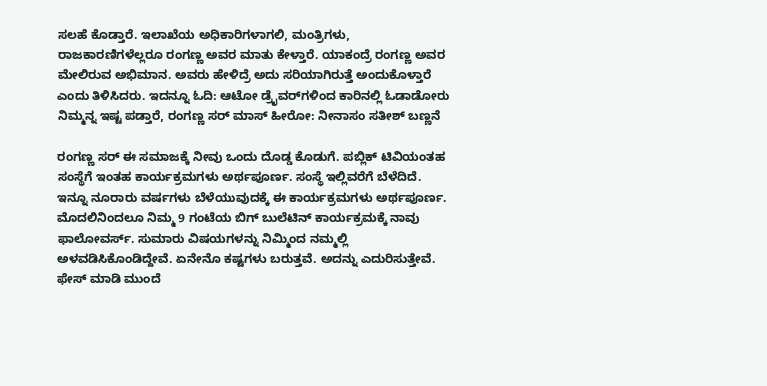ಸಲಹೆ ಕೊಡ್ತಾರೆ. ಇಲಾಖೆಯ ಅಧಿಕಾರಿಗಳಾಗಲಿ, ಮಂತ್ರಿಗಳು, ರಾಜಕಾರಣಿಗಳೆಲ್ಲರೂ ರಂಗಣ್ಣ ಅವರ ಮಾತು ಕೇಳ್ತಾರೆ. ಯಾಕಂದ್ರೆ ರಂಗಣ್ಣ ಅವರ ಮೇಲಿರುವ ಅಭಿಮಾನ. ಅವರು ಹೇಳಿದ್ರೆ ಅದು ಸರಿಯಾಗಿರುತ್ತೆ ಅಂದುಕೊಳ್ತಾರೆ ಎಂದು ತಿಳಿಸಿದರು. ಇದನ್ನೂ ಓದಿ: ಆಟೋ ಡ್ರೈವರ್‌ಗಳಿಂದ ಕಾರಿನಲ್ಲಿ ಓಡಾಡೋರು ನಿಮ್ಮನ್ನ ಇಷ್ಟ ಪಡ್ತಾರೆ, ರಂಗಣ್ಣ ಸರ್‌ ಮಾಸ್‌ ಹೀರೋ: ನೀನಾಸಂ ಸತೀಶ್‌ ಬಣ್ಣನೆ

ರಂಗಣ್ಣ ಸರ್‌ ಈ ಸಮಾಜಕ್ಕೆ ನೀವು ಒಂದು ದೊಡ್ಡ ಕೊಡುಗೆ. ಪಬ್ಲಿಕ್‌ ಟಿವಿಯಂತಹ ಸಂಸ್ಥೆಗೆ ಇಂತಹ ಕಾರ್ಯಕ್ರಮಗಳು ಅರ್ಥಪೂರ್ಣ. ಸಂಸ್ಥೆ ಇಲ್ಲಿವರೆಗೆ ಬೆಳೆದಿದೆ. ಇನ್ನೂ ನೂರಾರು ವರ್ಷಗಳು ಬೆಳೆಯುವುದಕ್ಕೆ ಈ ಕಾರ್ಯಕ್ರಮಗಳು ಅರ್ಥಪೂರ್ಣ. ಮೊದಲಿನಿಂದಲೂ ನಿಮ್ಮ 9 ಗಂಟೆಯ ಬಿಗ್‌ ಬುಲೆಟಿನ್‌ ಕಾರ್ಯಕ್ರಮಕ್ಕೆ ನಾವು ಫಾಲೋವರ್ಸ್‌. ಸುಮಾರು ವಿಷಯಗಳನ್ನು ನಿಮ್ಮಿಂದ ನಮ್ಮಲ್ಲಿ ಅಳವಡಿಸಿಕೊಂಡಿದ್ದೇವೆ. ಏನೇನೊ ಕಷ್ಟಗಳು ಬರುತ್ತವೆ. ಅದನ್ನು ಎದುರಿಸುತ್ತೇವೆ. ಫೇಸ್‌ ಮಾಡಿ ಮುಂದೆ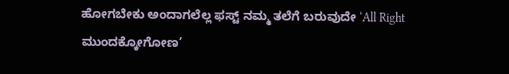ಹೋಗಬೇಕು ಅಂದಾಗಲೆಲ್ಲ ಫಸ್ಟ್‌ ನಮ್ಮ ತಲೆಗೆ ಬರುವುದೇ ‘All Right ಮುಂದಕ್ಕೋಗೋಣ’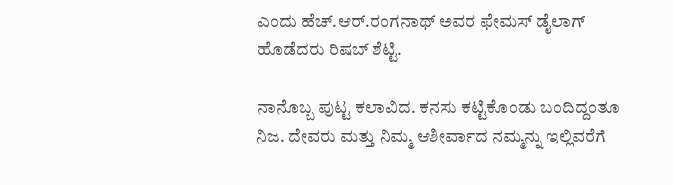ಎಂದು ಹೆಚ್‌.ಆರ್‌.ರಂಗನಾಥ್‌ ಅವರ ಫೇಮಸ್‌ ಡೈಲಾಗ್‌ ಹೊಡೆದರು ರಿಷಬ್‌ ಶೆಟ್ಟಿ.

ನಾನೊಬ್ಬ ಪುಟ್ಟ ಕಲಾವಿದ. ಕನಸು ಕಟ್ಟಿಕೊಂಡು ಬಂದಿದ್ದಂತೂ ನಿಜ. ದೇವರು ಮತ್ತು ನಿಮ್ಮ ಆಶೀರ್ವಾದ ನಮ್ಮನ್ನು ಇಲ್ಲಿವರೆಗೆ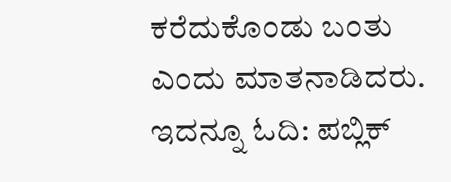ಕರೆದುಕೊಂಡು ಬಂತು ಎಂದು ಮಾತನಾಡಿದರು. ಇದನ್ನೂ ಓದಿ: ಪಬ್ಲಿಕ್‌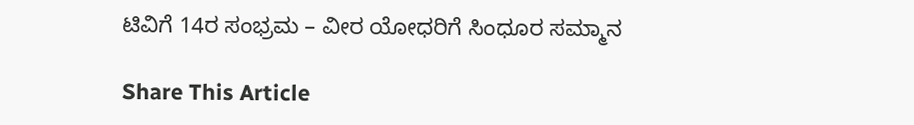ಟಿವಿಗೆ 14ರ ಸಂಭ್ರಮ – ವೀರ ಯೋಧರಿಗೆ ಸಿಂಧೂರ ಸಮ್ಮಾನ

Share This Article